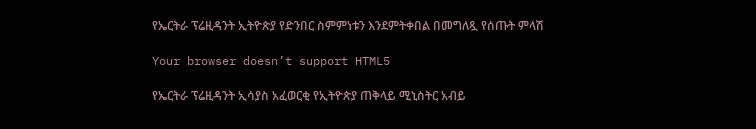የኤርትራ ፕሬዚዳንት ኢትዮጵያ የድንበር ስምምነቱን እንደምትቀበል በመግለጿ የሰጡት ምላሽ

Your browser doesn’t support HTML5

የኤርትራ ፕሬዚዳንት ኢሳያስ አፈወርቂ የኢትዮጵያ ጠቅላይ ሚኒስትር አብይ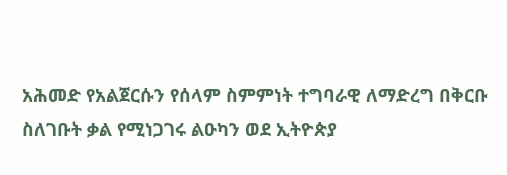አሕመድ የአልጀርሱን የሰላም ስምምነት ተግባራዊ ለማድረግ በቅርቡ ስለገቡት ቃል የሚነጋገሩ ልዑካን ወደ ኢትዮጵያ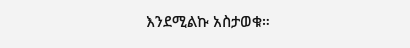እንደሚልኩ አስታወቁ።